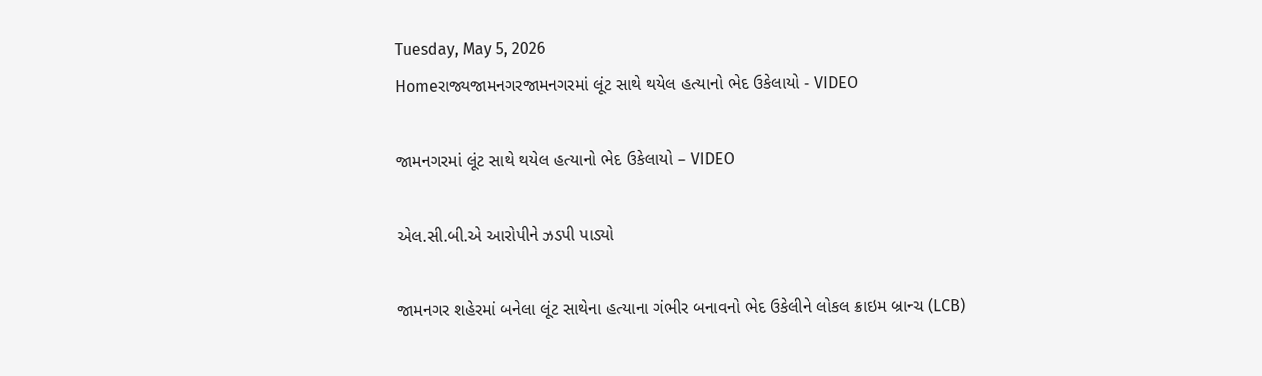Tuesday, May 5, 2026
Homeરાજ્યજામનગરજામનગરમાં લૂંટ સાથે થયેલ હત્યાનો ભેદ ઉકેલાયો - VIDEO

જામનગરમાં લૂંટ સાથે થયેલ હત્યાનો ભેદ ઉકેલાયો – VIDEO

એલ.સી.બી.એ આરોપીને ઝડપી પાડ્યો

જામનગર શહેરમાં બનેલા લૂંટ સાથેના હત્યાના ગંભીર બનાવનો ભેદ ઉકેલીને લોકલ ક્રાઇમ બ્રાન્ચ (LCB)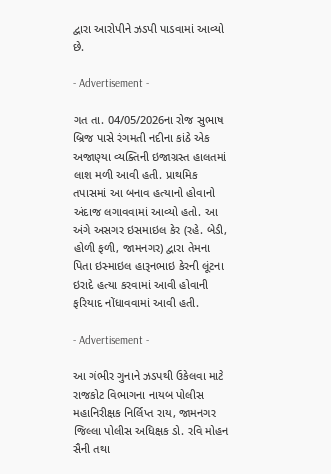દ્વારા આરોપીને ઝડપી પાડવામાં આવ્યો છે.

- Advertisement -

ગત તા. 04/05/2026ના રોજ સુભાષ બ્રિજ પાસે રંગમતી નદીના કાંઠે એક અજાણ્યા વ્યક્તિની ઇજાગ્રસ્ત હાલતમાં લાશ મળી આવી હતી. પ્રાથમિક તપાસમાં આ બનાવ હત્યાનો હોવાનો અંદાજ લગાવવામાં આવ્યો હતો. આ અંગે અસગર ઇસમાઇલ કેર (રહે. બેડી, હોળી ફળી, જામનગર) દ્વારા તેમના પિતા ઇસ્માઇલ હારૂનભાઇ કેરની લૂંટના ઇરાદે હત્યા કરવામાં આવી હોવાની ફરિયાદ નોંધાવવામાં આવી હતી.

- Advertisement -

આ ગંભીર ગુનાને ઝડપથી ઉકેલવા માટે રાજકોટ વિભાગના નાયબ પોલીસ મહાનિરીક્ષક નિર્લિપ્ત રાય, જામનગર જિલ્લા પોલીસ અધિક્ષક ડો. રવિ મોહન સૈની તથા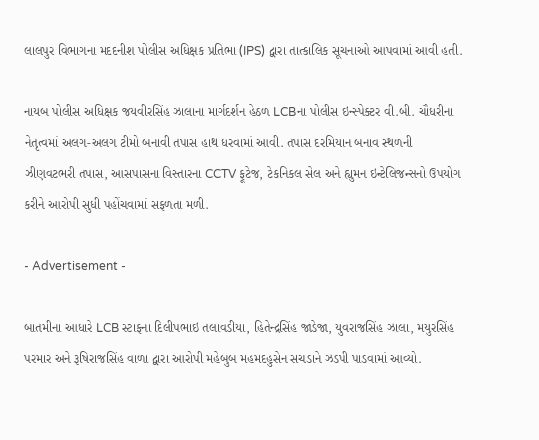લાલપુર વિભાગના મદદનીશ પોલીસ અધિક્ષક પ્રતિભા (IPS) દ્વારા તાત્કાલિક સૂચનાઓ આપવામાં આવી હતી.

નાયબ પોલીસ અધિક્ષક જયવીરસિંહ ઝાલાના માર્ગદર્શન હેઠળ LCBના પોલીસ ઇન્સ્પેક્ટર વી.બી. ચૌધરીના નેતૃત્વમાં અલગ-અલગ ટીમો બનાવી તપાસ હાથ ધરવામાં આવી. તપાસ દરમિયાન બનાવ સ્થળની ઝીણવટભરી તપાસ, આસપાસના વિસ્તારના CCTV ફૂટેજ, ટેકનિકલ સેલ અને હ્યુમન ઇન્ટેલિજન્સનો ઉપયોગ કરીને આરોપી સુધી પહોંચવામાં સફળતા મળી.

- Advertisement -

બાતમીના આધારે LCB સ્ટાફના દિલીપભાઇ તલાવડીયા, હિતેન્દ્રસિંહ જાડેજા, યુવરાજસિંહ ઝાલા, મયુરસિંહ પરમાર અને રૂષિરાજસિંહ વાળા દ્વારા આરોપી મહેબુબ મહમદહુસેન સચડાને ઝડપી પાડવામાં આવ્યો.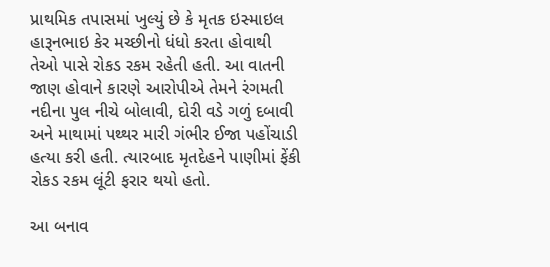પ્રાથમિક તપાસમાં ખુલ્યું છે કે મૃતક ઇસ્માઇલ હારૂનભાઇ કેર મચ્છીનો ધંધો કરતા હોવાથી તેઓ પાસે રોકડ રકમ રહેતી હતી. આ વાતની જાણ હોવાને કારણે આરોપીએ તેમને રંગમતી નદીના પુલ નીચે બોલાવી, દોરી વડે ગળું દબાવી અને માથામાં પથ્થર મારી ગંભીર ઈજા પહોંચાડી હત્યા કરી હતી. ત્યારબાદ મૃતદેહને પાણીમાં ફેંકી રોકડ રકમ લૂંટી ફરાર થયો હતો.

આ બનાવ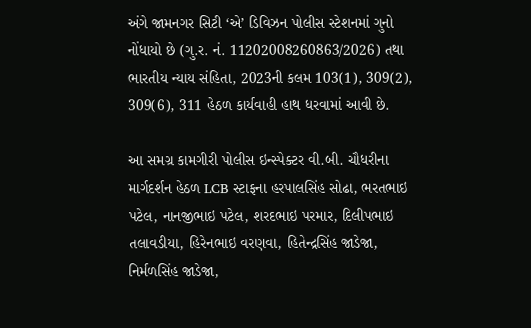અંગે જામનગર સિટી ‘એ’ ડિવિઝન પોલીસ સ્ટેશનમાં ગુનો નોંધાયો છે (ગુ.ર. નં. 11202008260863/2026) તથા ભારતીય ન્યાય સંહિતા, 2023ની કલમ 103(1), 309(2), 309(6), 311 હેઠળ કાર્યવાહી હાથ ધરવામાં આવી છે.

આ સમગ્ર કામગીરી પોલીસ ઇન્સ્પેક્ટર વી.બી. ચૌધરીના માર્ગદર્શન હેઠળ LCB સ્ટાફના હરપાલસિંહ સોઢા, ભરતભાઇ પટેલ, નાનજીભાઇ પટેલ, શરદભાઇ પરમાર, દિલીપભાઇ તલાવડીયા, હિરેનભાઇ વરણવા, હિતેન્દ્રસિંહ જાડેજા, નિર્મળસિંહ જાડેજા,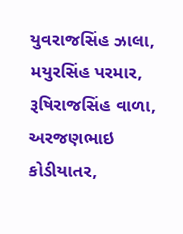યુવરાજસિંહ ઝાલા, મયુરસિંહ પરમાર, રૂષિરાજસિંહ વાળા, અરજણભાઇ કોડીયાતર,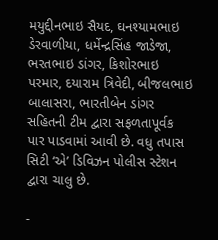મયુદ્દીનભાઇ સૈયદ, ઘનશ્યામભાઇ ડેરવાળીયા, ધર્મેન્દ્રસિંહ જાડેજા, ભરતભાઇ ડાંગર, કિશોરભાઇ પરમાર, દયારામ ત્રિવેદી, બીજલભાઇ બાલાસરા, ભારતીબેન ડાંગર સહિતની ટીમ દ્વારા સફળતાપૂર્વક પાર પાડવામાં આવી છે. વધુ તપાસ સિટી ‘એ’ ડિવિઝન પોલીસ સ્ટેશન દ્વારા ચાલુ છે.

-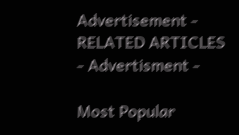Advertisement -
RELATED ARTICLES
- Advertisment -

Most Popular